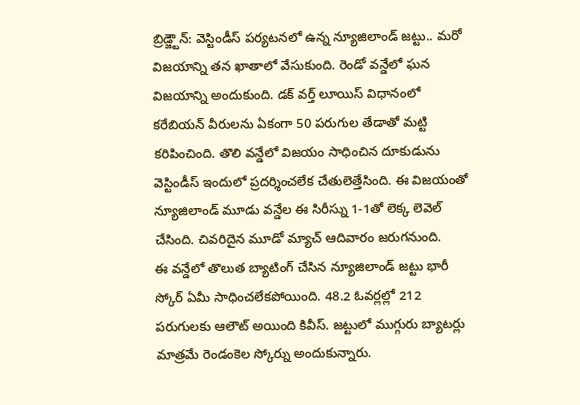బ్రిడ్జ్టౌన్: వెస్టిండీస్ పర్యటనలో ఉన్న న్యూజిలాండ్ జట్టు.. మరో విజయాన్ని తన ఖాతాలో వేసుకుంది. రెండో వన్డేలో ఘన విజయాన్ని అందుకుంది. డక్ వర్త్ లూయిస్ విధానంలో కరేబియన్ వీరులను ఏకంగా 50 పరుగుల తేడాతో మట్టి కరిపించింది. తొలి వన్డేలో విజయం సాధించిన దూకుడును వెస్టిండీస్ ఇందులో ప్రదర్శించలేక చేతులెత్తేసింది. ఈ విజయంతో న్యూజిలాండ్ మూడు వన్డేల ఈ సిరీస్ను 1-1తో లెక్క లెవెల్ చేసింది. చివరిదైన మూడో మ్యాచ్ ఆదివారం జరుగనుంది.
ఈ వన్డేలో తొలుత బ్యాటింగ్ చేసిన న్యూజిలాండ్ జట్టు భారీ స్కోర్ ఏమీ సాధించలేకపోయింది. 48.2 ఓవర్లల్లో 212 పరుగులకు ఆలౌట్ అయింది కివీస్. జట్టులో ముగ్గురు బ్యాటర్లు మాత్రమే రెండంకెల స్కోర్ను అందుకున్నారు.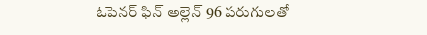ఓపెనర్ ఫిన్ అల్లెన్ 96 పరుగులతో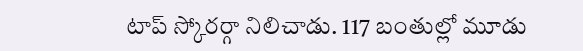టాప్ స్కోరర్గా నిలిచాడు. 117 బంతుల్లో మూడు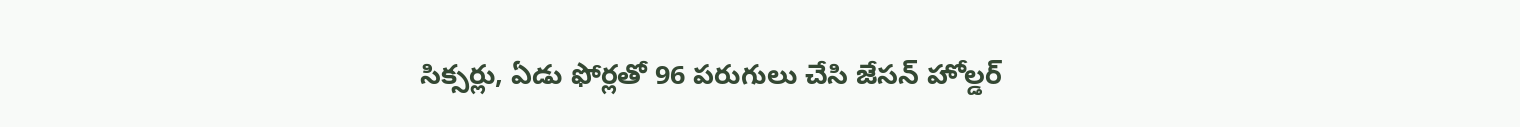సిక్సర్లు, ఏడు ఫోర్లతో 96 పరుగులు చేసి జేసన్ హోల్డర్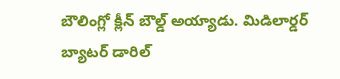బౌలింగ్లో క్లీన్ బౌల్డ్ అయ్యాడు. మిడిలార్డర్ బ్యాటర్ డారిల్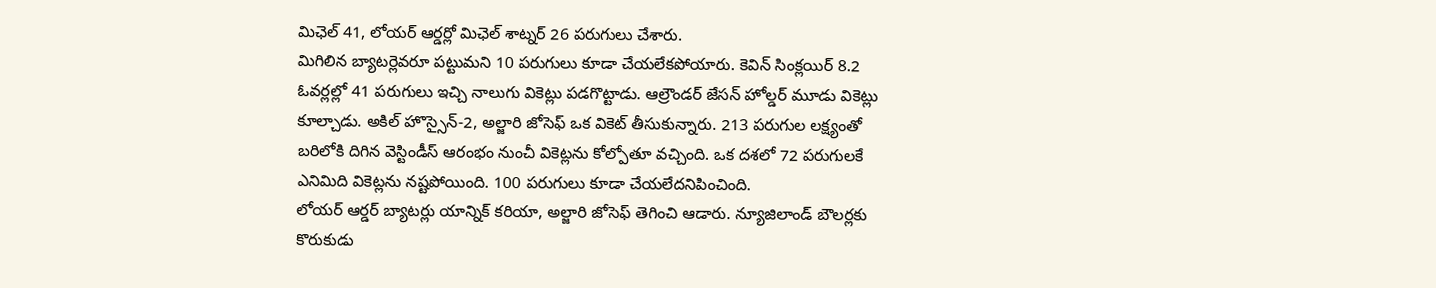మిఛెల్ 41, లోయర్ ఆర్డర్లో మిఛెల్ శాట్నర్ 26 పరుగులు చేశారు.
మిగిలిన బ్యాటర్లెవరూ పట్టుమని 10 పరుగులు కూడా చేయలేకపోయారు. కెవిన్ సింక్లయిర్ 8.2 ఓవర్లల్లో 41 పరుగులు ఇచ్చి నాలుగు వికెట్లు పడగొట్టాడు. ఆల్రౌండర్ జేసన్ హోల్డర్ మూడు వికెట్లు కూల్చాడు. అకిల్ హొస్సైన్-2, అల్జారి జోసెఫ్ ఒక వికెట్ తీసుకున్నారు. 213 పరుగుల లక్ష్యంతో బరిలోకి దిగిన వెస్టిండీస్ ఆరంభం నుంచీ వికెట్లను కోల్పోతూ వచ్చింది. ఒక దశలో 72 పరుగులకే ఎనిమిది వికెట్లను నష్టపోయింది. 100 పరుగులు కూడా చేయలేదనిపించింది.
లోయర్ ఆర్డర్ బ్యాటర్లు యాన్నిక్ కరియా, అల్జారి జోసెఫ్ తెగించి ఆడారు. న్యూజిలాండ్ బౌలర్లకు కొరుకుడు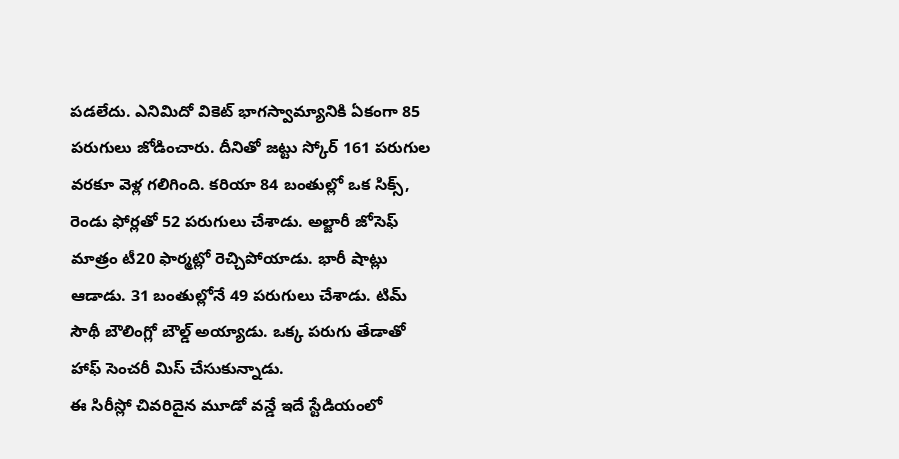పడలేదు. ఎనిమిదో వికెట్ భాగస్వామ్యానికి ఏకంగా 85 పరుగులు జోడించారు. దీనితో జట్టు స్కోర్ 161 పరుగుల వరకూ వెళ్ల గలిగింది. కరియా 84 బంతుల్లో ఒక సిక్స్, రెండు ఫోర్లతో 52 పరుగులు చేశాడు. అల్జారీ జోసెఫ్ మాత్రం టీ20 ఫార్మట్లో రెచ్చిపోయాడు. భారీ షాట్లు ఆడాడు. 31 బంతుల్లోనే 49 పరుగులు చేశాడు. టిమ్ సౌథీ బౌలింగ్లో బౌల్డ్ అయ్యాడు. ఒక్క పరుగు తేడాతో హాఫ్ సెంచరీ మిస్ చేసుకున్నాడు.
ఈ సిరీస్లో చివరిదైన మూడో వన్డే ఇదే స్టేడియంలో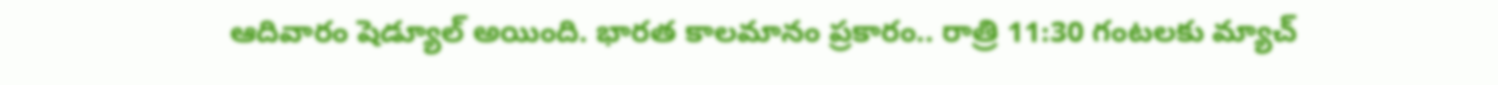ఆదివారం షెడ్యూల్ అయింది. భారత కాలమానం ప్రకారం.. రాత్రి 11:30 గంటలకు మ్యాచ్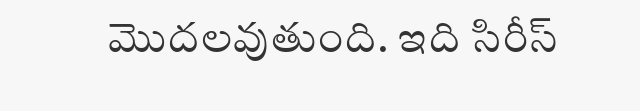మొదలవుతుంది. ఇది సిరీస్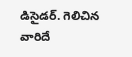డిసైడర్. గెలిచిన వారిదే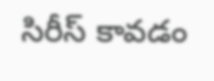సిరీస్ కావడం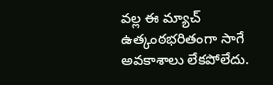వల్ల ఈ మ్యాచ్ ఉత్కంఠభరితంగా సాగే అవకాశాలు లేకపోలేదు.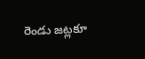రెండు జట్లకూ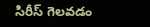సిరీస్ గెలవడం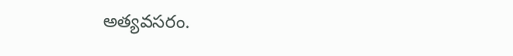అత్యవసరం.